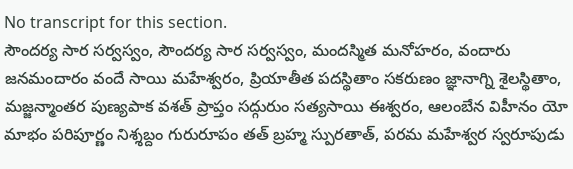No transcript for this section.
సౌందర్య సార సర్వస్వం, సౌందర్య సార సర్వస్వం, మందస్మిత మనోహరం, వందారు జనమందారం వందే సాయి మహేశ్వరం, ప్రియాతీత పదస్థితాం సకరుణం జ్ఞానాగ్ని శైలస్థితాం, మజ్జన్మాంతర పుణ్యపాక వశత్ ప్రాప్తం సద్గురుం సత్యసాయి ఈశ్వరం, ఆలంబేన విహీనం యో మాభం పరిపూర్ణం నిశ్శబ్దం గురురూపం తత్ బ్రహ్మ స్పురతాత్, పరమ మహేశ్వర స్వరూపుడు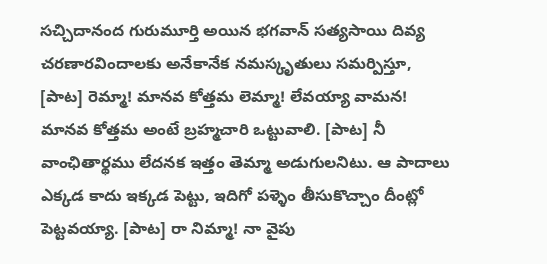సచ్చిదానంద గురుమూర్తి అయిన భగవాన్ సత్యసాయి దివ్య చరణారవిందాలకు అనేకానేక నమస్కృతులు సమర్పిస్తూ, [పాట] రెమ్మా! మానవ కోత్తమ లెమ్మా! లేవయ్యా వామన! మానవ కోత్తమ అంటే బ్రహ్మచారి ఒట్టువాలి. [పాట] నీ వాంఛితార్థము లేదనక ఇత్తం తెమ్మా అడుగులనిటు. ఆ పాదాలు ఎక్కడ కాదు ఇక్కడ పెట్టు, ఇదిగో పళ్ళెం తీసుకొచ్చాం దీంట్లో పెట్టవయ్యా. [పాట] రా నిమ్మా! నా వైపు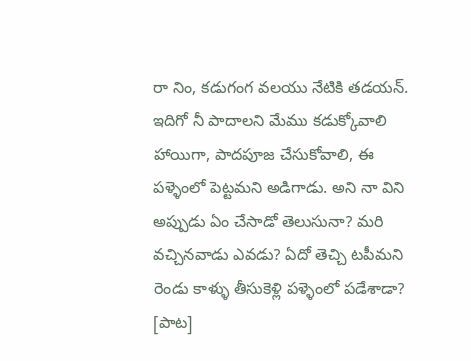రా నిం, కడుగంగ వలయు నేటికి తడయన్. ఇదిగో నీ పాదాలని మేము కడుక్కోవాలి హాయిగా, పాదపూజ చేసుకోవాలి, ఈ పళ్ళెంలో పెట్టమని అడిగాడు. అని నా విని అప్పుడు ఏం చేసాడో తెలుసునా? మరి వచ్చినవాడు ఎవడు? ఏదో తెచ్చి టపీమని రెండు కాళ్ళు తీసుకెళ్లి పళ్ళెంలో పడేశాడా? [పాట]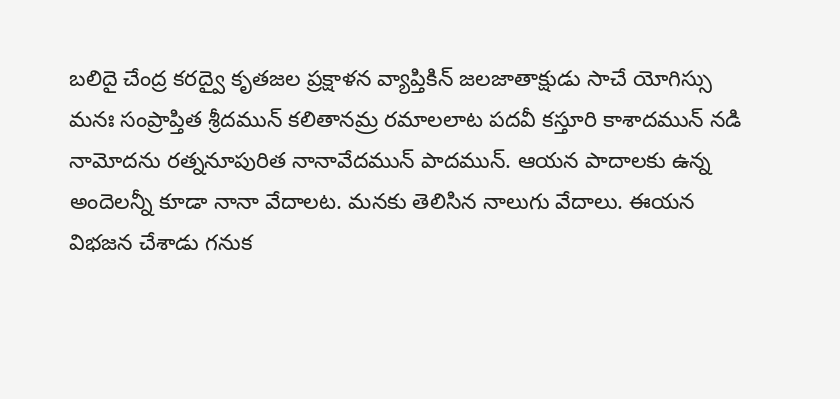బలిదై చేంద్ర కరద్వై కృతజల ప్రక్షాళన వ్యాప్తికిన్ జలజాతాక్షుడు సాచే యోగిస్సు మనః సంప్రాప్తిత శ్రీదమున్ కలితానమ్ర రమాలలాట పదవీ కస్తూరి కాశాదమున్ నడి నామోదను రత్ననూపురిత నానావేదమున్ పాదమున్. ఆయన పాదాలకు ఉన్న అందెలన్నీ కూడా నానా వేదాలట. మనకు తెలిసిన నాలుగు వేదాలు. ఈయన విభజన చేశాడు గనుక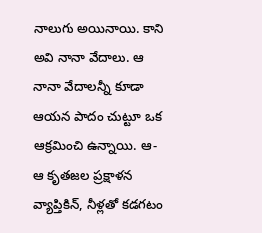నాలుగు అయినాయి. కాని అవి నానా వేదాలు. ఆ నానా వేదాలన్నీ కూడా ఆయన పాదం చుట్టూ ఒక ఆక్రమించి ఉన్నాయి. ఆ-ఆ కృతజల ప్రక్షాళన వ్యాప్తికిన్, నీళ్లతో కడగటం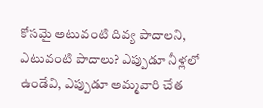కోసమై అటువంటి దివ్య పాదాలని, ఎటువంటి పాదాలు? ఎప్పుడూ నీళ్లలో ఉండేవి, ఎప్పుడూ అమ్మవారి చేత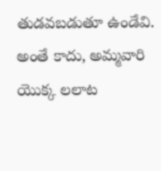తుడవబడుతూ ఉండేవి. అంతే కాదు, అమ్మవారి యొక్క లలాట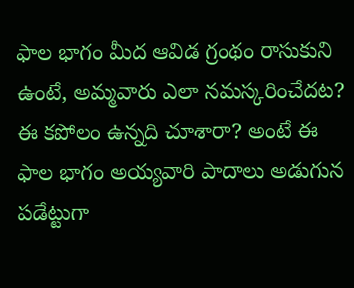ఫాల భాగం మీద ఆవిడ గ్రంథం రాసుకుని ఉంటే, అమ్మవారు ఎలా నమస్కరించేదట? ఈ కపోలం ఉన్నది చూశారా? అంటే ఈ ఫాల భాగం అయ్యవారి పాదాలు అడుగున పడేట్టుగా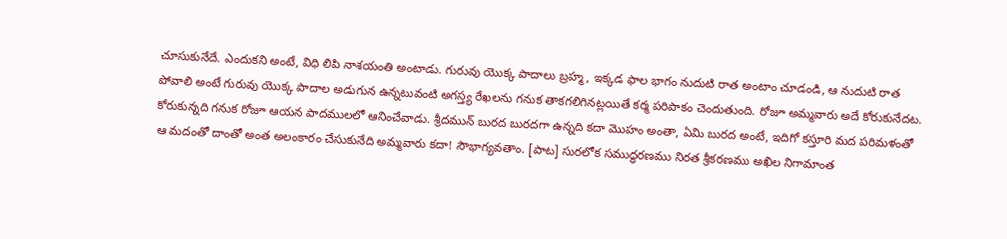చూసుకునేదే. ఎందుకని అంటే, విధి లిపి నాశయంతి అంటాడు. గురువు యొక్క పాదాలు బ్రహ్మ, ఇక్కడ ఫాల భాగం నుదుటి రాత అంటాం చూడండి, ఆ నుదుటి రాత పోవాలి అంటే గురువు యొక్క పాదాల అడుగున ఉన్నటువంటి అగస్త్య రేఖలను గనుక తాకగలిగినట్లయితే కర్మ పరిపాకం చెందుతుంది. రోజూ అమ్మవారు అదే కోరుకునేదట. కోరుకున్నది గనుక రోజూ ఆయన పాదములలో ఆనించేవాడు. శ్రీదమున్ బురద బురదగా ఉన్నది కదా మొహం అంతా, ఏమి బురద అంటే, ఇదిగో కస్తూరి మద పరిమళంతో ఆ మదంతో దాంతో అంత అలంకారం చేసుకునేది అమ్మవారు కదా! సౌభాగ్యవతాం. [పాట] సురలోక సముద్ధరణము నిరత శ్రీకరణము అఖిల నిగామాంత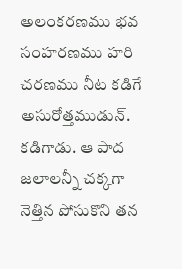అలంకరణము భవ సంహరణము హరి చరణము నీట కడిగే అసురోత్తముడున్. కడిగాడు. ఆ పాద జలాలన్నీ చక్కగా నెత్తిన పోసుకొని తన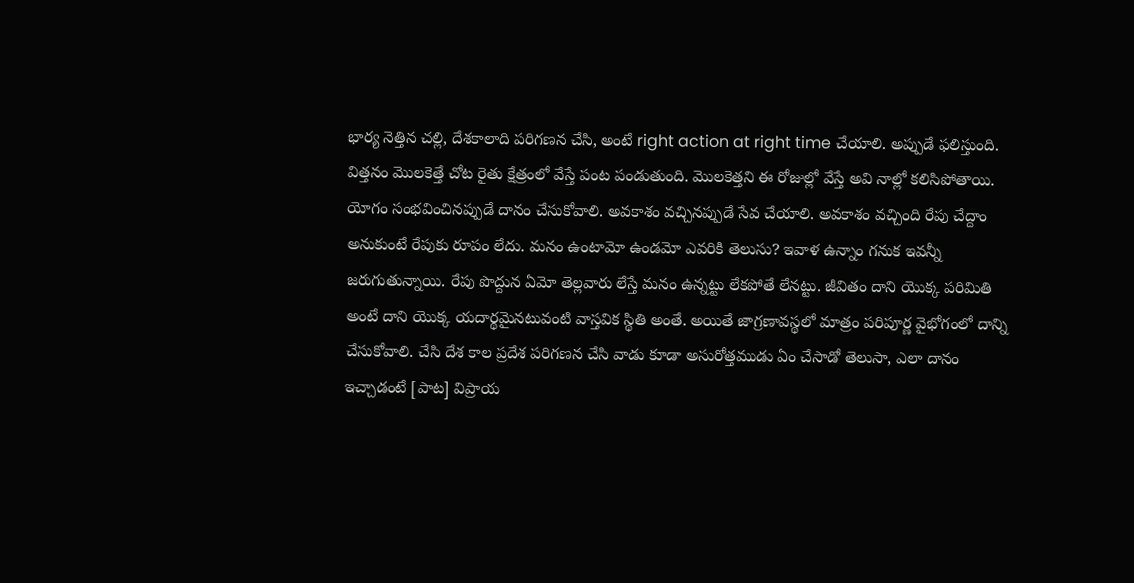భార్య నెత్తిన చల్లి, దేశకాలాది పరిగణన చేసి, అంటే right action at right time చేయాలి. అప్పుడే ఫలిస్తుంది. విత్తనం మొలకెత్తే చోట రైతు క్షేత్రంలో వేస్తే పంట పండుతుంది. మొలకెత్తని ఈ రోజుల్లో వేస్తే అవి నాల్లో కలిసిపోతాయి. యోగం సంభవించినప్పుడే దానం చేసుకోవాలి. అవకాశం వచ్చినప్పుడే సేవ చేయాలి. అవకాశం వచ్చింది రేపు చేద్దాం అనుకుంటే రేపుకు రూపం లేదు. మనం ఉంటామో ఉండమో ఎవరికి తెలుసు? ఇవాళ ఉన్నాం గనుక ఇవన్నీ జరుగుతున్నాయి. రేపు పొద్దున ఏమో తెల్లవారు లేస్తే మనం ఉన్నట్టు లేకపోతే లేనట్టు. జీవితం దాని యొక్క పరిమితి అంటే దాని యొక్క యదార్థమైనటువంటి వాస్తవిక స్థితి అంతే. అయితే జాగ్రణావస్థలో మాత్రం పరిపూర్ణ వైభోగంలో దాన్ని చేసుకోవాలి. చేసి దేశ కాల ప్రదేశ పరిగణన చేసి వాడు కూడా అసురోత్తముడు ఏం చేసాడో తెలుసా, ఎలా దానం ఇచ్చాడంటే [పాట] విప్రాయ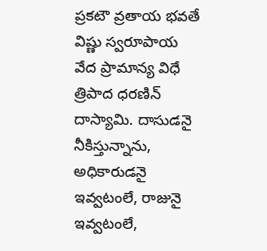ప్రకటౌ వ్రతాయ భవతే విష్ణు స్వరూపాయ వేద ప్రామాన్య విధే త్రిపాద ధరణిన్ దాస్యామి. దాసుడనై నీకిస్తున్నాను, అధికారుడనై ఇవ్వటంలే, రాజునై ఇవ్వటంలే,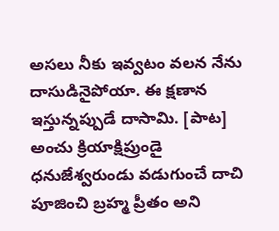అసలు నీకు ఇవ్వటం వలన నేను దాసుడినైపోయా. ఈ క్షణాన ఇస్తున్నప్పుడే దాసామి. [పాట] అంచు క్రియాక్షిప్రుండై ధనుజేశ్వరుండు వడుగుంచే దాచి పూజించి బ్రహ్మ ప్రీతం అని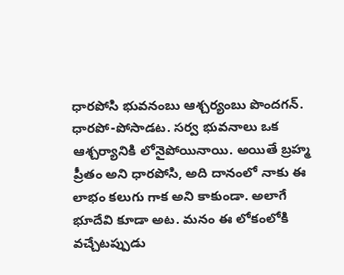ధారపోసి భువనంబు ఆశ్చర్యంబు పొందగన్. ధారపో-పోసాడట. సర్వ భువనాలు ఒక ఆశ్చర్యానికి లోనైపోయినాయి. అయితే బ్రహ్మ ప్రీతం అని ధారపోసి, అది దానంలో నాకు ఈ లాభం కలుగు గాక అని కాకుండా. అలాగే భూదేవి కూడా అట. మనం ఈ లోకంలోకి వచ్చేటప్పుడు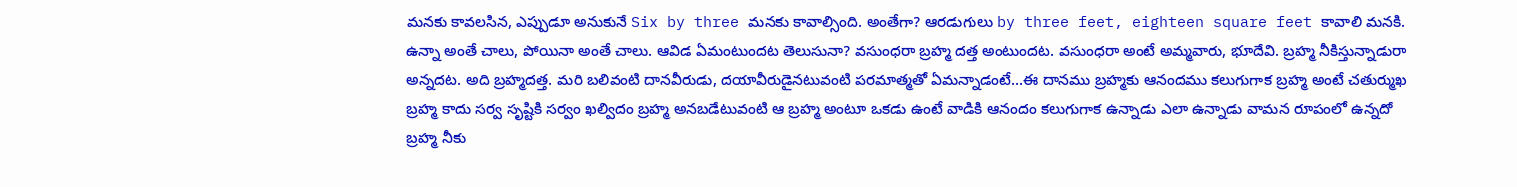మనకు కావలసిన, ఎప్పుడూ అనుకునే Six by three మనకు కావాల్సింది. అంతేగా? ఆరడుగులు by three feet, eighteen square feet కావాలి మనకి. ఉన్నా అంతే చాలు, పోయినా అంతే చాలు. ఆవిడ ఏమంటుందట తెలుసునా? వసుంధరా బ్రహ్మ దత్త అంటుందట. వసుంధరా అంటే అమ్మవారు, భూదేవి. బ్రహ్మ నీకిస్తున్నాడురా అన్నదట. అది బ్రహ్మదత్త. మరి బలివంటి దానవీరుడు, దయావీరుడైనటువంటి పరమాత్మతో ఏమన్నాడంటే...ఈ దానము బ్రహ్మకు ఆనందము కలుగుగాక బ్రహ్మ అంటే చతుర్ముఖ బ్రహ్మ కాదు సర్వ సృష్టికి సర్వం ఖల్విదం బ్రహ్మ అనబడేటువంటి ఆ బ్రహ్మ అంటూ ఒకడు ఉంటే వాడికి ఆనందం కలుగుగాక ఉన్నాడు ఎలా ఉన్నాడు వామన రూపంలో ఉన్నదో బ్రహ్మ నీకు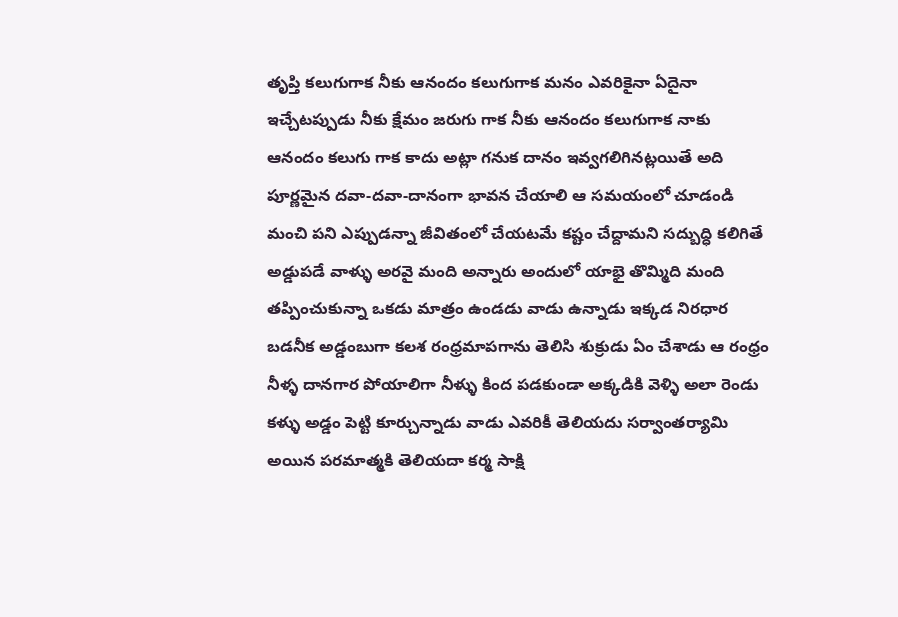తృప్తి కలుగుగాక నీకు ఆనందం కలుగుగాక మనం ఎవరికైనా ఏదైనా ఇచ్చేటప్పుడు నీకు క్షేమం జరుగు గాక నీకు ఆనందం కలుగుగాక నాకు ఆనందం కలుగు గాక కాదు అట్లా గనుక దానం ఇవ్వగలిగినట్లయితే అది పూర్ణమైన దవా-దవా-దానంగా భావన చేయాలి ఆ సమయంలో చూడండి మంచి పని ఎప్పుడన్నా జీవితంలో చేయటమే కష్టం చేద్దామని సద్బుద్ధి కలిగితే అడ్డుపడే వాళ్ళు అరవై మంది అన్నారు అందులో యాభై తొమ్మిది మంది తప్పించుకున్నా ఒకడు మాత్రం ఉండడు వాడు ఉన్నాడు ఇక్కడ నిరధార బడనీక అడ్డంబుగా కలశ రంధ్రమాపగాను తెలిసి శుక్రుడు ఏం చేశాడు ఆ రంధ్రం నీళ్ళ దానగార పోయాలిగా నీళ్ళు కింద పడకుండా అక్కడికి వెళ్ళి అలా రెండు కళ్ళు అడ్డం పెట్టి కూర్చున్నాడు వాడు ఎవరికీ తెలియదు సర్వాంతర్యామి అయిన పరమాత్మకి తెలియదా కర్మ సాక్షి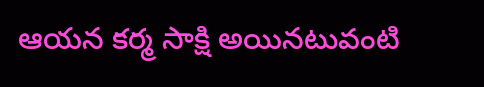ఆయన కర్మ సాక్షి అయినటువంటి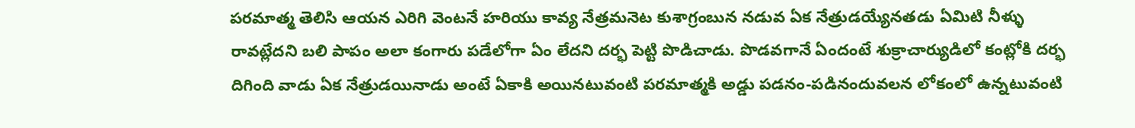పరమాత్మ తెలిసి ఆయన ఎరిగి వెంటనే హరియు కావ్య నేత్రమనెట కుశాగ్రంబున నడువ ఏక నేత్రుడయ్యేనతడు ఏమిటి నీళ్ళు రావట్లేదని బలి పాపం అలా కంగారు పడేలోగా ఏం లేదని దర్భ పెట్టి పొడిచాడు. పొడవగానే ఏందంటే శుక్రాచార్యుడిలో కంట్లోకి దర్భ దిగింది వాడు ఏక నేత్రుడయినాడు అంటే ఏకాకి అయినటువంటి పరమాత్మకి అడ్డు పడనం-పడినందువలన లోకంలో ఉన్నటువంటి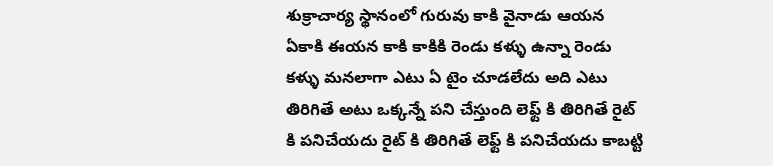శుక్రాచార్య స్థానంలో గురువు కాకి వైనాడు ఆయన ఏకాకి ఈయన కాకి కాకికి రెండు కళ్ళు ఉన్నా రెండు కళ్ళు మనలాగా ఎటు ఏ టైం చూడలేదు అది ఎటు తిరిగితే అటు ఒక్కన్నే పని చేస్తుంది లెఫ్ట్ కి తిరిగితే రైట్ కి పనిచేయదు రైట్ కి తిరిగితే లెఫ్ట్ కి పనిచేయదు కాబట్టి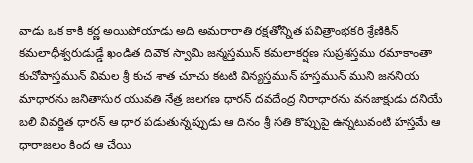వాడు ఒక కాకి కర్ణ అయిపోయాడు అది అమరారాతి రక్షతోన్నిత పవిత్రాంభకరి శ్రేణికిన్ కమలాధీశ్వరుడుడ్డే ఖండిత దివౌక స్వామి జన్మస్తమున్ కమలాకర్షణ సుప్రశస్తము రమాకాంతా కుచోపాస్తమున్ విమల శ్రీ కుచ శాత చూచు కటటి విన్యస్తమున్ హస్తమున్ ముని జననియ మాధారను జనితాసుర యువతి నేత్ర జలగణ ధారన్ దవదేంద్ర నిరాధారను వనజాక్షుడు దనియే బలి వివర్జిత ధారన్ ఆ ధార పడుతున్నప్పుడు ఆ దినం శ్రీ సతి కొప్పుపై ఉన్నటువంటి హస్తమే ఆ ధారాజలం కింద ఆ చేయి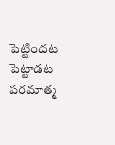పెట్టిందట పెట్టాడట పరమాత్మ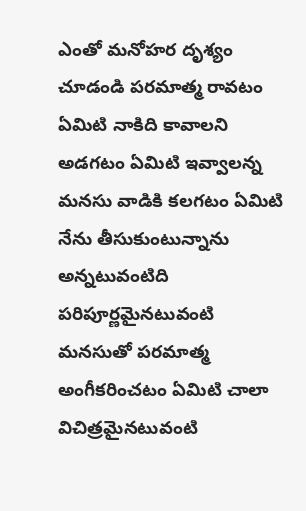ఎంతో మనోహర దృశ్యం చూడండి పరమాత్మ రావటం ఏమిటి నాకిది కావాలని అడగటం ఏమిటి ఇవ్వాలన్న మనసు వాడికి కలగటం ఏమిటి నేను తీసుకుంటున్నాను అన్నటువంటిది పరిపూర్ణమైనటువంటి మనసుతో పరమాత్మ అంగీకరించటం ఏమిటి చాలా విచిత్రమైనటువంటి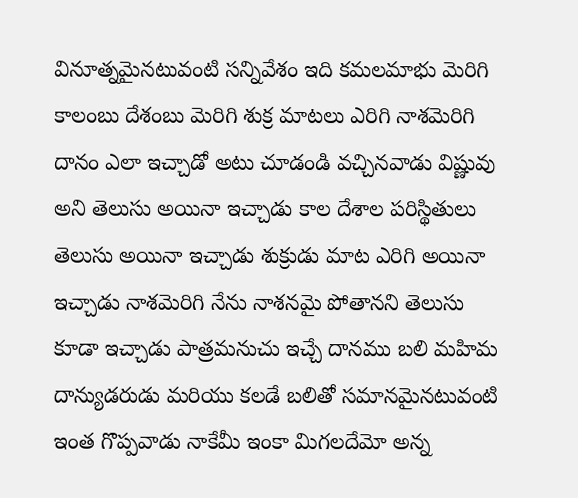వినూత్నమైనటువంటి సన్నివేశం ఇది కమలమాభు మెరిగి కాలంబు దేశంబు మెరిగి శుక్ర మాటలు ఎరిగి నాశమెరిగి దానం ఎలా ఇచ్చాడో అటు చూడండి వచ్చినవాడు విష్ణువు అని తెలుసు అయినా ఇచ్చాడు కాల దేశాల పరిస్థితులు తెలుసు అయినా ఇచ్చాడు శుక్రుడు మాట ఎరిగి అయినా ఇచ్చాడు నాశమెరిగి నేను నాశనమై పోతానని తెలుసు కూడా ఇచ్చాడు పాత్రమనుచు ఇచ్చే దానము బలి మహిమ దాన్యుడరుడు మరియు కలడే బలితో సమానమైనటువంటి ఇంత గొప్పవాడు నాకేమీ ఇంకా మిగలదేమో అన్న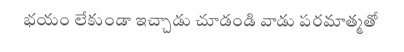భయం లేకుండా ఇచ్చాడు చూడండి వాడు పరమాత్మతో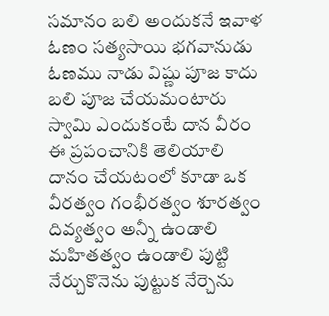సమానం బలి అందుకనే ఇవాళ ఓణం సత్యసాయి భగవానుడు ఓణము నాడు విష్ణు పూజ కాదు బలి పూజ చేయమంటారు స్వామి ఎందుకంటే దాన వీరం ఈ ప్రపంచానికి తెలియాలి దానం చేయటంలో కూడా ఒక వీరత్వం గంభీరత్వం శూరత్వం దివ్యత్వం అన్నీ ఉండాలి మహితత్వం ఉండాలి పుట్టి నేర్చుకొనెను పుట్టుక నేర్చెను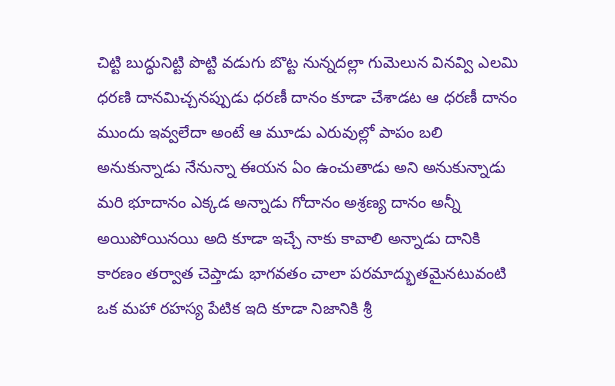చిట్టి బుద్ధునిట్టి పొట్టి వడుగు బొట్ట నున్నదల్లా గుమెలున వినవ్వి ఎలమి ధరణి దానమిచ్చనప్పుడు ధరణీ దానం కూడా చేశాడట ఆ ధరణీ దానం ముందు ఇవ్వలేదా అంటే ఆ మూడు ఎరువుల్లో పాపం బలి అనుకున్నాడు నేనున్నా ఈయన ఏం ఉంచుతాడు అని అనుకున్నాడు మరి భూదానం ఎక్కడ అన్నాడు గోదానం అశ్రణ్య దానం అన్నీ అయిపోయినయి అది కూడా ఇచ్చే నాకు కావాలి అన్నాడు దానికి కారణం తర్వాత చెప్తాడు భాగవతం చాలా పరమాద్భుతమైనటువంటి ఒక మహా రహస్య పేటిక ఇది కూడా నిజానికి శ్రీ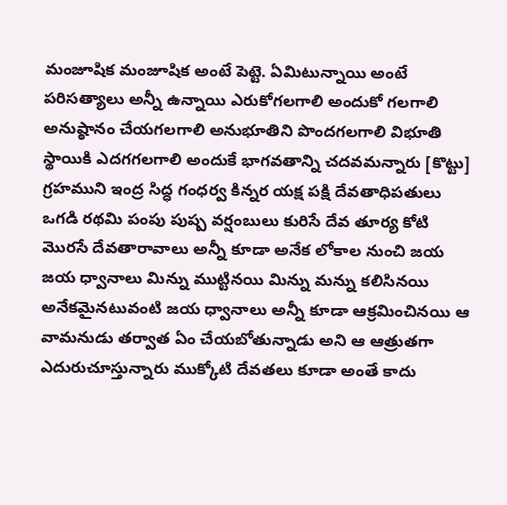మంజూషిక మంజూషిక అంటే పెట్టె. ఏమిటున్నాయి అంటే పరిసత్యాలు అన్నీ ఉన్నాయి ఎరుకోగలగాలి అందుకో గలగాలి అనుష్ఠానం చేయగలగాలి అనుభూతిని పొందగలగాలి విభూతి స్థాయికి ఎదగగలగాలి అందుకే భాగవతాన్ని చదవమన్నారు [కొట్టు] గ్రహముని ఇంద్ర సిద్ధ గంధర్వ కిన్నర యక్ష పక్షి దేవతాధిపతులు ఒగడి రథమి పంపు పుష్ప వర్షంబులు కురిసే దేవ తూర్య కోటి మొరసే దేవతారావాలు అన్నీ కూడా అనేక లోకాల నుంచి జయ జయ ధ్వానాలు మిన్ను ముట్టినయి మిన్ను మన్ను కలిసినయి అనేకమైనటువంటి జయ ధ్వానాలు అన్నీ కూడా ఆక్రమించినయి ఆ వామనుడు తర్వాత ఏం చేయబోతున్నాడు అని ఆ ఆత్రుతగా ఎదురుచూస్తున్నారు ముక్కోటి దేవతలు కూడా అంతే కాదు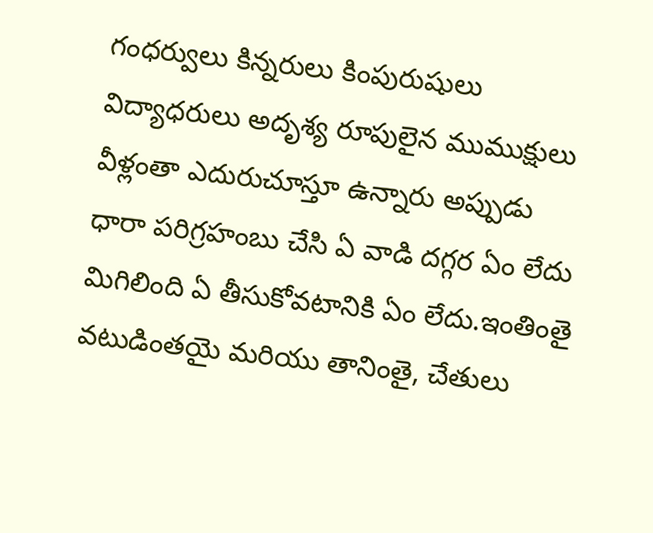గంధర్వులు కిన్నరులు కింపురుషులు విద్యాధరులు అదృశ్య రూపులైన ముముక్షులు వీళ్లంతా ఎదురుచూస్తూ ఉన్నారు అప్పుడు ధారా పరిగ్రహంబు చేసి ఏ వాడి దగ్గర ఏం లేదు మిగిలింది ఏ తీసుకోవటానికి ఏం లేదు.ఇంతింతై వటుడింతయై మరియు తానింతై, చేతులు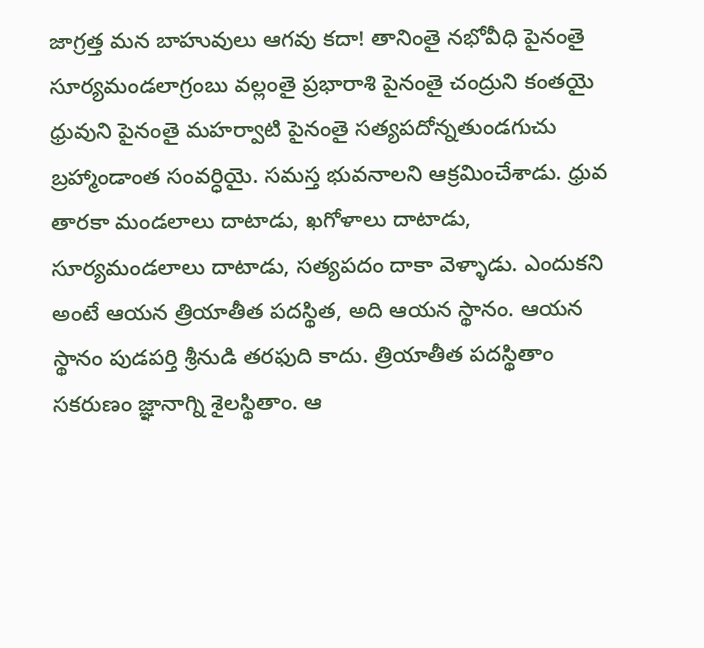జాగ్రత్త మన బాహువులు ఆగవు కదా! తానింతై నభోవీధి పైనంతై సూర్యమండలాగ్రంబు వల్లంతై ప్రభారాశి పైనంతై చంద్రుని కంతయై ధ్రువుని పైనంతై మహర్వాటి పైనంతై సత్యపదోన్నతుండగుచు బ్రహ్మాండాంత సంవర్ధియై. సమస్త భువనాలని ఆక్రమించేశాడు. ధ్రువ తారకా మండలాలు దాటాడు, ఖగోళాలు దాటాడు, సూర్యమండలాలు దాటాడు, సత్యపదం దాకా వెళ్ళాడు. ఎందుకని అంటే ఆయన త్రియాతీత పదస్థిత, అది ఆయన స్థానం. ఆయన స్థానం పుడపర్తి శ్రీనుడి తరఫుది కాదు. త్రియాతీత పదస్థితాం సకరుణం జ్ఞానాగ్ని శైలస్థితాం. ఆ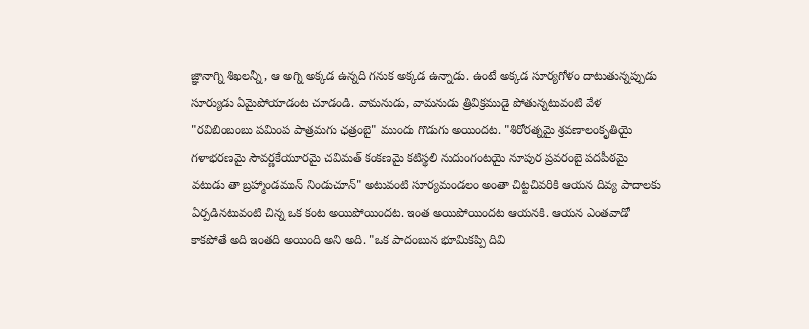జ్ఞానాగ్ని శిఖలన్నీ, ఆ అగ్ని అక్కడ ఉన్నది గనుక అక్కడ ఉన్నాడు. ఉంటే అక్కడ సూర్యగోళం దాటుతున్నప్పుడు సూర్యుడు ఏమైపోయాడంట చూడండి. వామనుడు, వామనుడు త్రివిక్రముడై పోతున్నటువంటి వేళ "రవిబింబంబు పమింప పాత్రమగు ఛత్రంబై" ముందు గొడుగు అయిందట. "శిరోరత్నమై శ్రవణాలంకృతియై గళాభరణమై సౌవర్ణకేయూరమై చవిమత్ కంకణమై కటిస్థలి నుదుంగంటయై నూపుర ప్రవరంబై పదపీఠమై వటుడు తా బ్రహ్మాండమున్ నిండుచూన్" అటువంటి సూర్యమండలం అంతా చిట్టచివరికి ఆయన దివ్య పాదాలకు ఏర్పడినటువంటి చిన్న ఒక కంట అయిపోయిందట. ఇంత అయిపోయిందట ఆయనకి. ఆయన ఎంతవాడో కాకపోతే అది ఇంతది అయింది అని అది. "ఒక పాదంబున భూమికప్పి దివి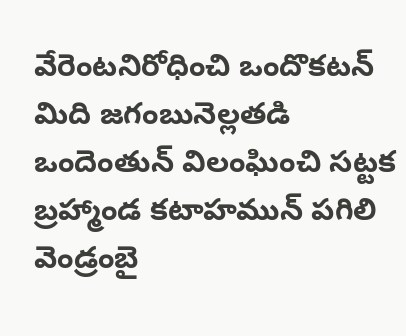వేరెంటనిరోధించి ఒందొకటన్ మిది జగంబునెల్లతడి ఒందెంతున్ విలంఘించి సట్టక బ్రహ్మాండ కటాహమున్ పగిలి వెండ్రంబై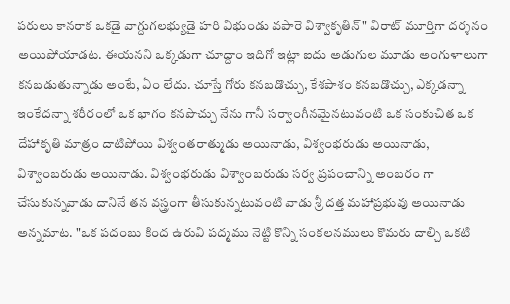పరులు కానరాక ఒకడై వాగ్దుగలభ్యుడై హరి విభుండు వపారె విశ్వాకృతిన్" విరాట్ మూర్తిగా దర్శనం అయిపోయాడట. ఈయనని ఒక్కడుగా చూద్దాం ఇదిగో ఇట్లా ఐదు అడుగుల మూడు అంగుళాలుగా కనబడుతున్నాడు అంటే, ఏం లేదు. చూస్తే గోరు కనబడొచ్చు, కేశపాశం కనబడొచ్చు, ఎక్కడన్నా ఇంకేదన్నా శరీరంలో ఒక భాగం కనపొచ్చు నేను గానీ సర్వాంగీనమైనటువంటి ఒక సంకుచిత ఒక దేహాకృతి మాత్రం దాటిపోయి విశ్వంతరాత్ముడు అయినాడు, విశ్వంభరుడు అయినాడు, విశ్వాంబరుడు అయినాడు. విశ్వంభరుడు విశ్వాంబరుడు సర్వ ప్రపంచాన్ని అంబరం గా చేసుకున్నవాడు దానినే తన వస్త్రంగా తీసుకున్నటువంటి వాడు శ్రీ దత్త మహాప్రభువు అయినాడు అన్నమాట. "ఒక పదంబు కింద ఉరువి పద్మము నెట్టి కొన్ని సంకలనములు కొమరు దాల్చి ఒకటి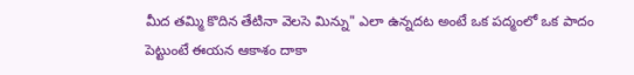మీద తమ్మి కొదిన తేటినా వెలసె మిన్ను" ఎలా ఉన్నదట అంటే ఒక పద్మంలో ఒక పాదం పెట్టుంటే ఈయన ఆకాశం దాకా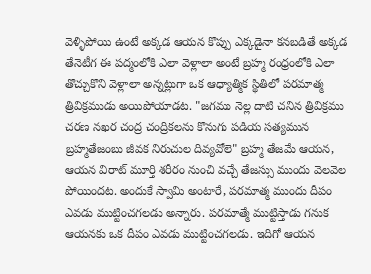వెళ్ళిపోయి ఉంటే అక్కడ ఆయన కొప్పు ఎక్కడైనా కనబడితే అక్కడ తేనెటీగ ఈ పద్మంలోకి ఎలా వెళ్లాలా అంటే బ్రహ్మ రంధ్రంలోకి ఎలా తొచ్చుకొని వెళ్లాలా అన్నట్లుగా ఒక ఆధ్యాత్మిక స్థితిలో పరమాత్మ త్రివిక్రముడు అయిపోయాడట. "జగము నెల్ల దాటి చనిన త్రివిక్రము చరణ నఖర చంద్ర చంద్రికలను కొనుగు పడియ సత్యమున బ్రహ్మతేజంబు జీవక నిరుచుల దివ్యవోలె" బ్రహ్మ తేజమే ఆయన, ఆయన విరాట్ మూర్తి శరీరం నుంచి వచ్చే తేజస్సు ముందు వెలవెల పోయిందట. అందుకే స్వామి అంటారే, పరమాత్మ ముందు దీపం ఎవడు ముట్టించగలడు అన్నారు. పరమాత్మే ముట్టిస్తాడు గనుక ఆయనకు ఒక దీపం ఎవడు ముట్టించగలడు. ఇదిగో ఆయన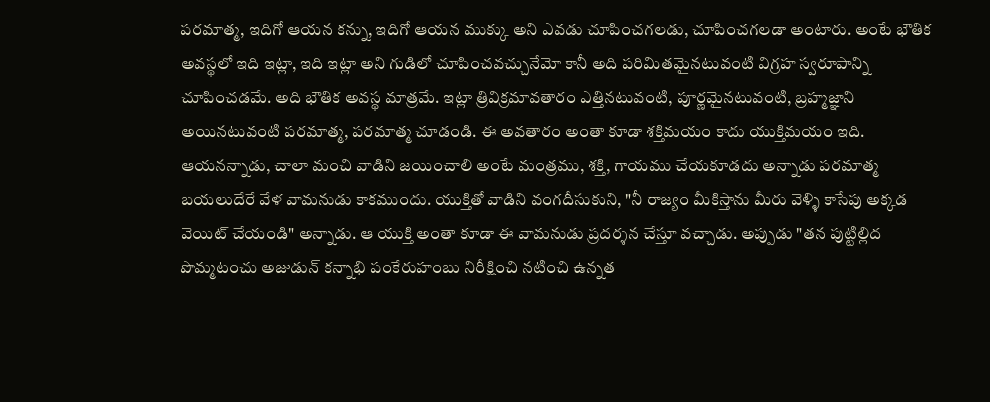పరమాత్మ, ఇదిగో ఆయన కన్ను, ఇదిగో ఆయన ముక్కు అని ఎవడు చూపించగలడు, చూపించగలడా అంటారు. అంటే భౌతిక అవస్థలో ఇది ఇట్లా, ఇది ఇట్లా అని గుడిలో చూపించవచ్చునేమో కానీ అది పరిమితమైనటువంటి విగ్రహ స్వరూపాన్ని చూపించడమే. అది భౌతిక అవస్థ మాత్రమే. ఇట్లా త్రివిక్రమావతారం ఎత్తినటువంటి, పూర్ణమైనటువంటి, బ్రహ్మజ్ఞాని అయినటువంటి పరమాత్మ, పరమాత్మ చూడండి. ఈ అవతారం అంతా కూడా శక్తిమయం కాదు యుక్తిమయం ఇది. ఆయనన్నాడు, చాలా మంచి వాడిని జయించాలి అంటే మంత్రము, శక్తి, గాయము చేయకూడదు అన్నాడు పరమాత్మ బయలుదేరే వేళ వామనుడు కాకముందు. యుక్తితో వాడిని వంగదీసుకుని, "నీ రాజ్యం మీకిస్తాను మీరు వెళ్ళి కాసేపు అక్కడ వెయిట్ చేయండి" అన్నాడు. ఆ యుక్తి అంతా కూడా ఈ వామనుడు ప్రదర్శన చేస్తూ వచ్చాడు. అప్పుడు "తన పుట్టిల్లిద పొమ్మటంచు అజుడున్ కన్నాభి పంకేరుహంబు నిరీక్షించి నటించి ఉన్నత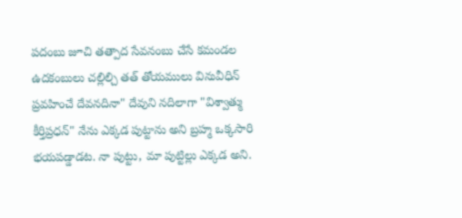పదంబు జూచి తత్పాద సేవనంబు చేసే కమండల ఉదకంబులు చల్లిల్చి తత్ తోయములు వినువీధిన్ ప్రవహించే దేవనదినా" దేవుని నదిలాగా "విశ్వాత్ము కీర్తిప్రధన్" నేను ఎక్కడ పుట్టాను అని బ్రహ్మ ఒక్కసారి భయపడ్డాడట. నా పుట్టు, మా పుట్టిల్లు ఎక్కడ అని.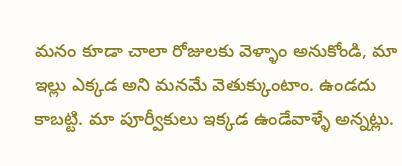మనం కూడా చాలా రోజులకు వెళ్ళాం అనుకోండి, మా ఇల్లు ఎక్కడ అని మనమే వెతుక్కుంటాం. ఉండదు కాబట్టి. మా పూర్వీకులు ఇక్కడ ఉండేవాళ్ళే అన్నట్లు.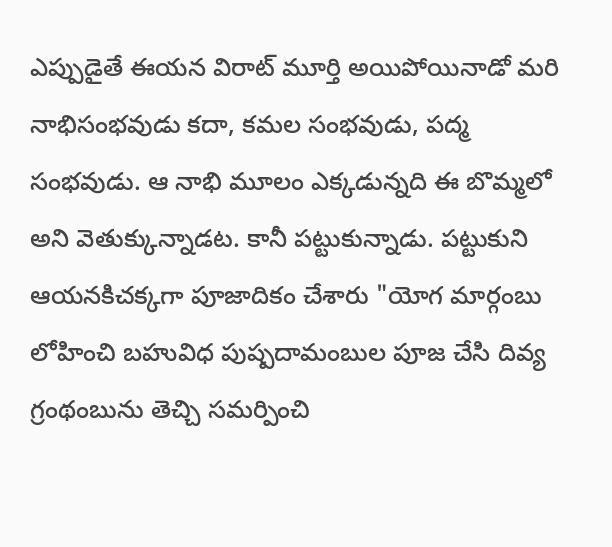ఎప్పుడైతే ఈయన విరాట్ మూర్తి అయిపోయినాడో మరి నాభిసంభవుడు కదా, కమల సంభవుడు, పద్మ సంభవుడు. ఆ నాభి మూలం ఎక్కడున్నది ఈ బొమ్మలో అని వెతుక్కున్నాడట. కానీ పట్టుకున్నాడు. పట్టుకుని ఆయనకిచక్కగా పూజాదికం చేశారు "యోగ మార్గంబు లోహించి బహువిధ పుష్పదామంబుల పూజ చేసి దివ్య గ్రంథంబును తెచ్చి సమర్పించి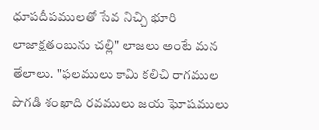ధూపదీపములతో సేవ నిచ్చి భూరి లాజాక్షతంబును చల్లి" లాజలు అంటే మన తేలాలు. "ఫలములు కామి కలిచి రాగముల పొగడి శంఖాది రవములు జయ ఘోషములు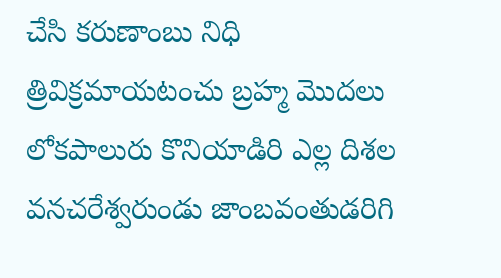చేసి కరుణాంబు నిధి త్రివిక్రమాయటంచు బ్రహ్మ మొదలు లోకపాలురు కొనియాడిరి ఎల్ల దిశల వనచరేశ్వరుండు జాంబవంతుడరిగి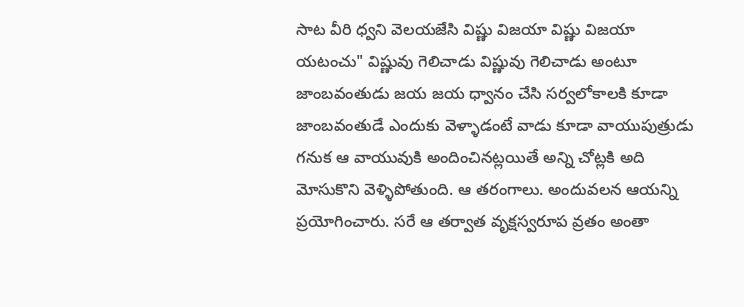సాట వీరి ధ్వని వెలయజేసి విష్ణు విజయా విష్ణు విజయా యటంచు" విష్ణువు గెలిచాడు విష్ణువు గెలిచాడు అంటూ జాంబవంతుడు జయ జయ ధ్వానం చేసి సర్వలోకాలకి కూడా జాంబవంతుడే ఎందుకు వెళ్ళాడంటే వాడు కూడా వాయుపుత్రుడు గనుక ఆ వాయువుకి అందించినట్లయితే అన్ని చోట్లకి అది మోసుకొని వెళ్ళిపోతుంది. ఆ తరంగాలు. అందువలన ఆయన్ని ప్రయోగించారు. సరే ఆ తర్వాత వృక్షస్వరూప వ్రతం అంతా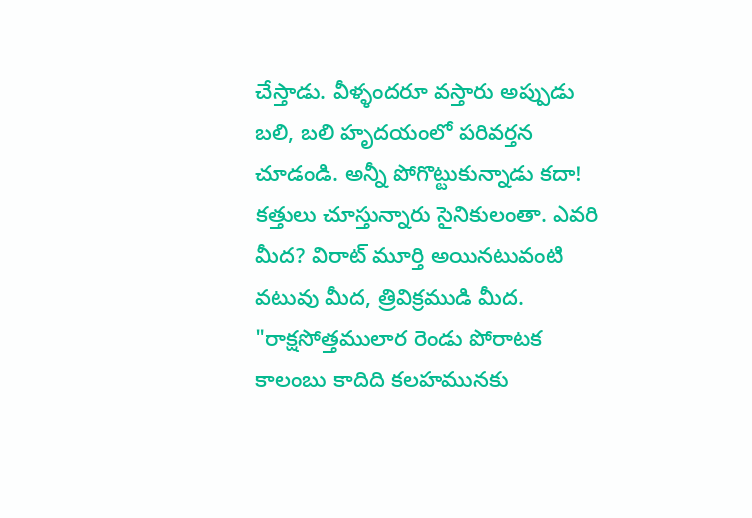చేస్తాడు. వీళ్ళందరూ వస్తారు అప్పుడు బలి, బలి హృదయంలో పరివర్తన చూడండి. అన్నీ పోగొట్టుకున్నాడు కదా! కత్తులు చూస్తున్నారు సైనికులంతా. ఎవరి మీద? విరాట్ మూర్తి అయినటువంటి వటువు మీద, త్రివిక్రముడి మీద. "రాక్షసోత్తములార రెండు పోరాటక కాలంబు కాదిది కలహమునకు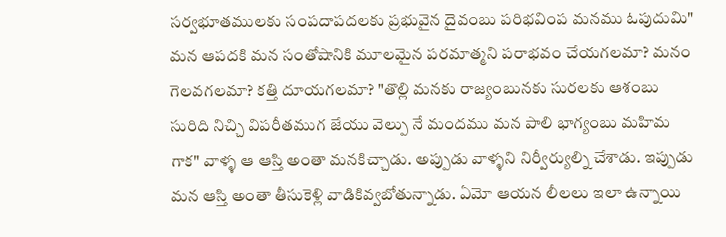సర్వభూతములకు సంపదాపదలకు ప్రభువైన దైవంబు పరిభవింప మనము ఓపుదుమి" మన ఆపదకి మన సంతోషానికి మూలమైన పరమాత్మని పరాభవం చేయగలమా? మనం గెలవగలమా? కత్తి దూయగలమా? "తొల్లి మనకు రాజ్యంబునకు సురలకు ఆశంబు సురిది నిచ్చి విపరీతముగ జేయు వెల్పు నే మందము మన పాలి భాగ్యంబు మహిమ గాక" వాళ్ళ ఆ ఆస్తి అంతా మనకిచ్చాడు. అప్పుడు వాళ్ళని నిర్వీర్యుల్ని చేశాడు. ఇప్పుడు మన ఆస్తి అంతా తీసుకెళ్లి వాడికివ్వబోతున్నాడు. ఏమో ఆయన లీలలు ఇలా ఉన్నాయి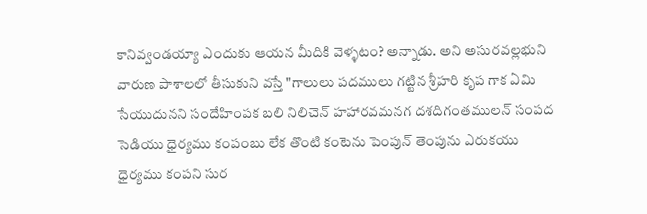కానివ్వండయ్యా ఎందుకు ఆయన మీదికి వెళ్ళటం? అన్నాడు. అని అసురవల్లభుని వారుణ పాశాలలో తీసుకుని వస్తే "గాలులు పదములు గట్టిన శ్రీహరి కృప గాక ఏమి సేయుదునని సందేహింపక బలి నిలిచెన్ హహారవమనగ దశదిగంతములన్ సంపద సెడియు ధైర్యము కంపంబు లేక తొంటి కంటెను పెంపున్ తెంపును ఎరుకయు ధైర్యము కంపని సుర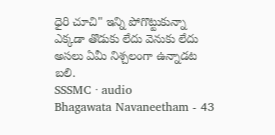ధైరి చూచి" ఇన్ని పోగొట్టుకున్నా ఎక్కడా తొడుకు లేదు వెనుకు లేదు అసలు ఏమీ నిశ్చలంగా ఉన్నాడట బలి.
SSSMC · audio
Bhagawata Navaneetham - 43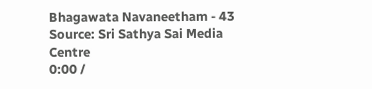Bhagawata Navaneetham - 43
Source: Sri Sathya Sai Media Centre
0:00 /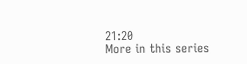21:20
More in this series